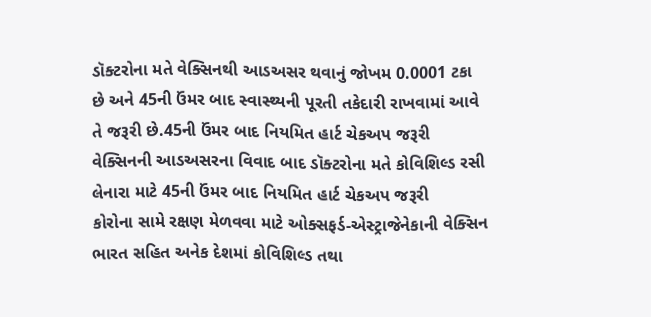ડૉક્ટરોના મતે વેક્સિનથી આડઅસર થવાનું જોખમ 0.0001 ટકા છે અને 45ની ઉંમર બાદ સ્વાસ્થ્યની પૂરતી તકેદારી રાખવામાં આવે તે જરૂરી છે.45ની ઉંમર બાદ નિયમિત હાર્ટ ચેકઅપ જરૂરી
વેક્સિનની આડઅસરના વિવાદ બાદ ડૉક્ટરોના મતે કોવિશિલ્ડ રસી લેનારા માટે 45ની ઉંમર બાદ નિયમિત હાર્ટ ચેકઅપ જરૂરી
કોરોના સામે રક્ષણ મેળવવા માટે ઓક્સફર્ડ-એસ્ટ્રાજેનેકાની વેક્સિન ભારત સહિત અનેક દેશમાં કોવિશિલ્ડ તથા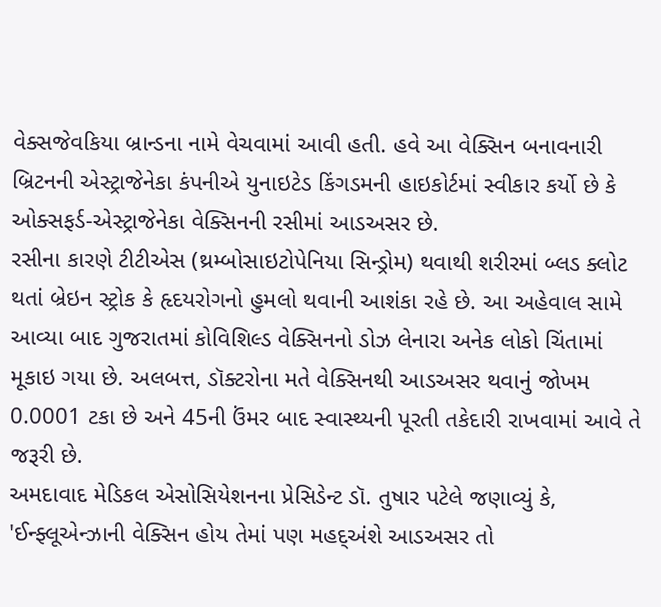વેક્સજેવકિયા બ્રાન્ડના નામે વેચવામાં આવી હતી. હવે આ વેક્સિન બનાવનારી બ્રિટનની એસ્ટ્રાજેનેકા કંપનીએ યુનાઇટેડ કિંગડમની હાઇકોર્ટમાં સ્વીકાર કર્યો છે કે ઓક્સફર્ડ-એસ્ટ્રાજેનેકા વેક્સિનની રસીમાં આડઅસર છે.
રસીના કારણે ટીટીએસ (થ્રમ્બોસાઇટોપેનિયા સિન્ડ્રોમ) થવાથી શરીરમાં બ્લડ ક્લોટ થતાં બ્રેઇન સ્ટ્રોક કે હૃદયરોગનો હુમલો થવાની આશંકા રહે છે. આ અહેવાલ સામે આવ્યા બાદ ગુજરાતમાં કોવિશિલ્ડ વેક્સિનનો ડોઝ લેનારા અનેક લોકો ચિંતામાં મૂકાઇ ગયા છે. અલબત્ત, ડૉક્ટરોના મતે વેક્સિનથી આડઅસર થવાનું જોખમ 0.0001 ટકા છે અને 45ની ઉંમર બાદ સ્વાસ્થ્યની પૂરતી તકેદારી રાખવામાં આવે તે જરૂરી છે.
અમદાવાદ મેડિકલ એસોસિયેશનના પ્રેસિડેન્ટ ડૉ. તુષાર પટેલે જણાવ્યું કે, 'ઈન્ફ્લૂએન્ઝાની વેક્સિન હોય તેમાં પણ મહદ્અંશે આડઅસર તો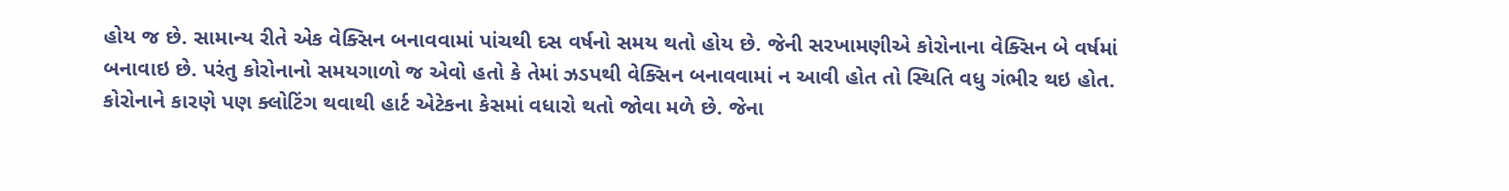હોય જ છે. સામાન્ય રીતે એક વેક્સિન બનાવવામાં પાંચથી દસ વર્ષનો સમય થતો હોય છે. જેની સરખામણીએ કોરોનાના વેક્સિન બે વર્ષમાં બનાવાઇ છે. પરંતુ કોરોનાનો સમયગાળો જ એવો હતો કે તેમાં ઝડપથી વેક્સિન બનાવવામાં ન આવી હોત તો સ્થિતિ વધુ ગંભીર થઇ હોત. કોરોનાને કારણે પણ ક્લોટિંગ થવાથી હાર્ટ એટેકના કેસમાં વધારો થતો જોવા મળે છે. જેના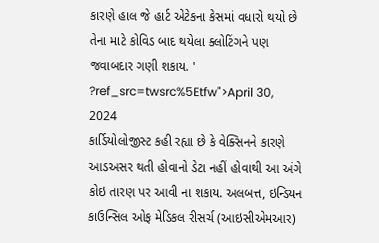કારણે હાલ જે હાર્ટ એટેકના કેસમાં વધારો થયો છે તેના માટે કોવિડ બાદ થયેલા ક્લોટિંગને પણ જવાબદાર ગણી શકાય. '
?ref_src=twsrc%5Etfw">April 30, 2024
કાર્ડિયોલોજીસ્ટ કહી રહ્યા છે કે વેક્સિનને કારણે આડઅસર થતી હોવાનો ડેટા નહીં હોવાથી આ અંગે કોઇ તારણ પર આવી ના શકાય. અલબત્ત, ઇન્ડિયન કાઉન્સિલ ઓફ મેડિકલ રીસર્ચ (આઇસીએમઆર)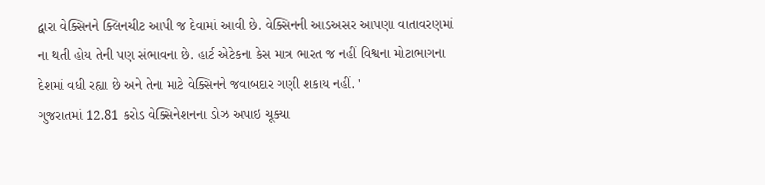દ્વારા વેક્સિનને ક્લિનચીટ આપી જ દેવામાં આવી છે. વેક્સિનની આડઅસર આપણા વાતાવરણમાં ના થતી હોય તેની પણ સંભાવના છે. હાર્ટ એટેકના કેસ માત્ર ભારત જ નહીં વિશ્વના મોટાભાગના દેશમાં વધી રહ્યા છે અને તેના માટે વેક્સિનને જવાબદાર ગણી શકાય નહીં. '
ગુજરાતમાં 12.81 કરોડ વેક્સિનેશનના ડોઝ અપાઇ ચૂક્યા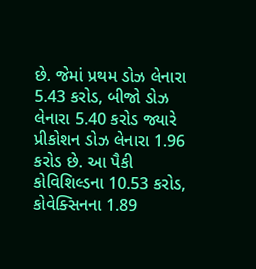છે. જેમાં પ્રથમ ડોઝ લેનારા 5.43 કરોડ, બીજો ડોઝ લેનારા 5.40 કરોડ જ્યારે પ્રીકોશન ડોઝ લેનારા 1.96 કરોડ છે. આ પૈકી કોવિશિલ્ડના 10.53 કરોડ, કોવેક્સિનના 1.89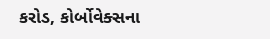કરોડ, કોર્બોવેક્સના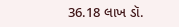36.18 લાખ ડૉ.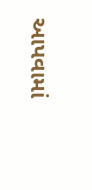આપવામાં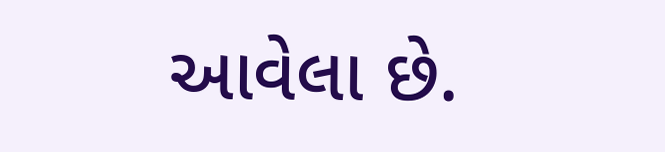આવેલા છે.